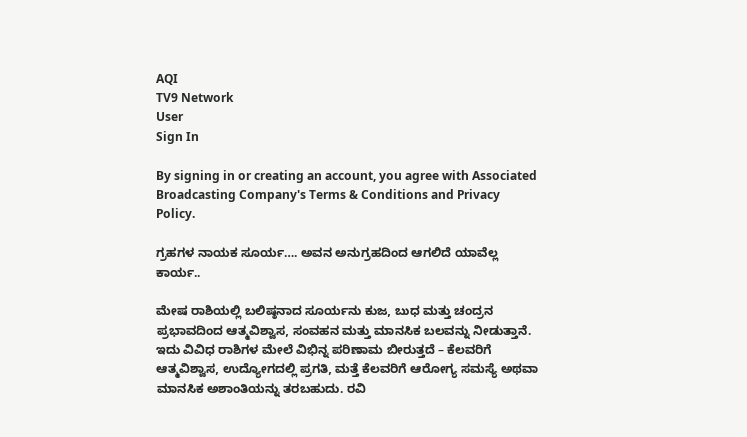AQI
TV9 Network
User
Sign In

By signing in or creating an account, you agree with Associated Broadcasting Company's Terms & Conditions and Privacy Policy.

ಗ್ರಹಗಳ ನಾಯಕ ಸೂರ್ಯ…. ಅವನ ಅನುಗ್ರಹದಿಂದ ಆಗಲಿದೆ ಯಾವೆಲ್ಲ ಕಾರ್ಯ..

ಮೇಷ ರಾಶಿಯಲ್ಲಿ ಬಲಿಷ್ಠನಾದ ಸೂರ್ಯನು ಕುಜ, ಬುಧ ಮತ್ತು ಚಂದ್ರನ ಪ್ರಭಾವದಿಂದ ಆತ್ಮವಿಶ್ವಾಸ, ಸಂವಹನ ಮತ್ತು ಮಾನಸಿಕ ಬಲವನ್ನು ನೀಡುತ್ತಾನೆ. ಇದು ವಿವಿಧ ರಾಶಿಗಳ ಮೇಲೆ ವಿಭಿನ್ನ ಪರಿಣಾಮ ಬೀರುತ್ತದೆ – ಕೆಲವರಿಗೆ ಆತ್ಮವಿಶ್ವಾಸ, ಉದ್ಯೋಗದಲ್ಲಿ ಪ್ರಗತಿ, ಮತ್ತೆ ಕೆಲವರಿಗೆ ಆರೋಗ್ಯ ಸಮಸ್ಯೆ ಅಥವಾ ಮಾನಸಿಕ ಅಶಾಂತಿಯನ್ನು ತರಬಹುದು. ರವಿ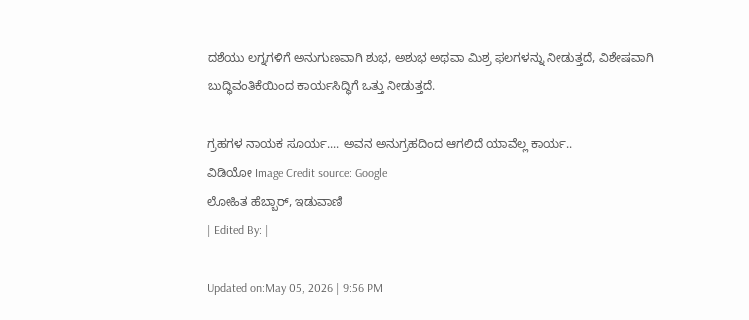ದಶೆಯು ಲಗ್ನಗಳಿಗೆ ಅನುಗುಣವಾಗಿ ಶುಭ, ಅಶುಭ ಅಥವಾ ಮಿಶ್ರ ಫಲಗಳನ್ನು ನೀಡುತ್ತದೆ, ವಿಶೇಷವಾಗಿ ಬುದ್ಧಿವಂತಿಕೆಯಿಂದ ಕಾರ್ಯಸಿದ್ಧಿಗೆ ಒತ್ತು ನೀಡುತ್ತದೆ.

ಗ್ರಹಗಳ ನಾಯಕ ಸೂರ್ಯ.... ಅವನ ಅನುಗ್ರಹದಿಂದ ಆಗಲಿದೆ ಯಾವೆಲ್ಲ ಕಾರ್ಯ..
ವಿಡಿಯೋ Image Credit source: Google
ಲೋಹಿತ ಹೆಬ್ಬಾರ್, ಇಡುವಾಣಿ
| Edited By: |

Updated on:May 05, 2026 | 9:56 PM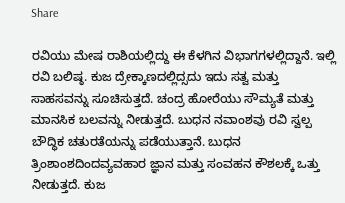Share

ರವಿಯು ಮೇಷ ರಾಶಿಯಲ್ಲಿದ್ದು ಈ ಕೆಳಗಿನ ವಿಭಾಗಗಳಲ್ಲಿದ್ದಾನೆ. ಇಲ್ಲಿ ರವಿ ಬಲಿಷ್ಠ. ಕುಜ ದ್ರೇಕ್ಕಾಣದಲ್ಲಿದ್ಸದು ಇದು ಸತ್ವ ಮತ್ತು ಸಾಹಸವನ್ನು ಸೂಚಿಸುತ್ತದೆ. ಚಂದ್ರ ಹೋರೆಯು ಸೌಮ್ಯತೆ ಮತ್ತು ಮಾನಸಿಕ ಬಲವನ್ನು ನೀಡುತ್ತದೆ. ಬುಧನ ನವಾಂಶವು ರವಿ ಸ್ವಲ್ಪ ಬೌದ್ಧಿಕ ಚತುರತೆಯನ್ನು ಪಡೆಯುತ್ತಾನೆ. ಬುಧನ ತ್ರಿಂಶಾಂಶದಿಂದವ್ಯವಹಾರ ಜ್ಞಾನ ಮತ್ತು ಸಂವಹನ ಕೌಶಲಕ್ಕೆ ಒತ್ತು ನೀಡುತ್ತದೆ. ಕುಜ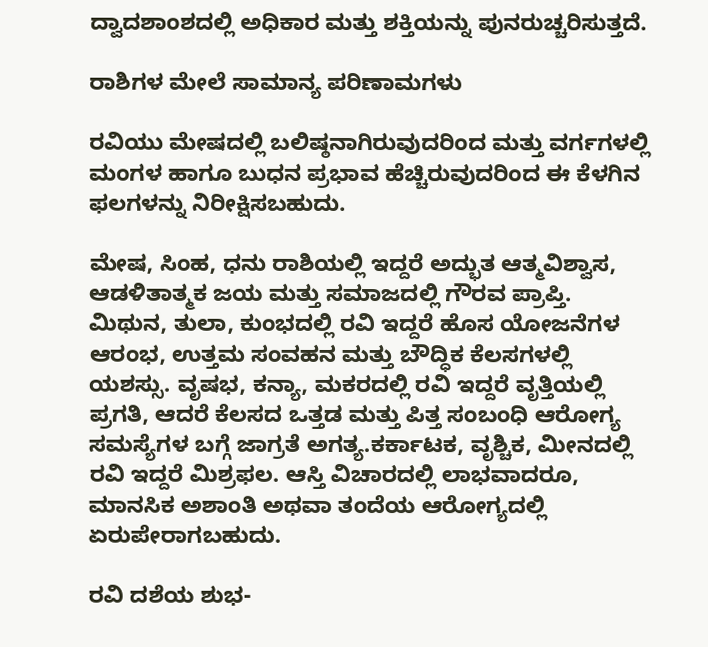ದ್ವಾದಶಾಂಶದಲ್ಲಿ ಅಧಿಕಾರ ಮತ್ತು ಶಕ್ತಿಯನ್ನು ಪುನರುಚ್ಚರಿಸುತ್ತದೆ.

ರಾಶಿಗಳ ಮೇಲೆ ಸಾಮಾನ್ಯ ಪರಿಣಾಮಗಳು

ರವಿಯು ಮೇಷದಲ್ಲಿ ಬಲಿಷ್ಠನಾಗಿರುವುದರಿಂದ ಮತ್ತು ವರ್ಗಗಳಲ್ಲಿ ಮಂಗಳ ಹಾಗೂ ಬುಧನ ಪ್ರಭಾವ ಹೆಚ್ಚಿರುವುದರಿಂದ ಈ ಕೆಳಗಿನ ಫಲಗಳನ್ನು ನಿರೀಕ್ಷಿಸಬಹುದು.

ಮೇಷ, ಸಿಂಹ, ಧನು ರಾಶಿಯಲ್ಲಿ ಇದ್ದರೆ ಅದ್ಭುತ ಆತ್ಮವಿಶ್ವಾಸ, ಆಡಳಿತಾತ್ಮಕ ಜಯ ಮತ್ತು ಸಮಾಜದಲ್ಲಿ ಗೌರವ ಪ್ರಾಪ್ತಿ. ಮಿಥುನ, ತುಲಾ, ಕುಂಭದಲ್ಲಿ ರವಿ ಇದ್ದರೆ ಹೊಸ ಯೋಜನೆಗಳ ಆರಂಭ, ಉತ್ತಮ ಸಂವಹನ ಮತ್ತು ಬೌದ್ಧಿಕ ಕೆಲಸಗಳಲ್ಲಿ ಯಶಸ್ಸು. ವೃಷಭ, ಕನ್ಯಾ, ಮಕರದಲ್ಲಿ ರವಿ ಇದ್ದರೆ ವೃತ್ತಿಯಲ್ಲಿ ಪ್ರಗತಿ, ಆದರೆ ಕೆಲಸದ ಒತ್ತಡ ಮತ್ತು ಪಿತ್ತ ಸಂಬಂಧಿ ಆರೋಗ್ಯ ಸಮಸ್ಯೆಗಳ ಬಗ್ಗೆ ಜಾಗ್ರತೆ ಅಗತ್ಯ.ಕರ್ಕಾಟಕ, ವೃಶ್ಚಿಕ, ಮೀನದಲ್ಲಿ ರವಿ ಇದ್ದರೆ ಮಿಶ್ರಫಲ. ಆಸ್ತಿ ವಿಚಾರದಲ್ಲಿ ಲಾಭವಾದರೂ, ಮಾನಸಿಕ ಅಶಾಂತಿ ಅಥವಾ ತಂದೆಯ ಆರೋಗ್ಯದಲ್ಲಿ ಏರುಪೇರಾಗಬಹುದು.

ರವಿ ದಶೆಯ ಶುಭ-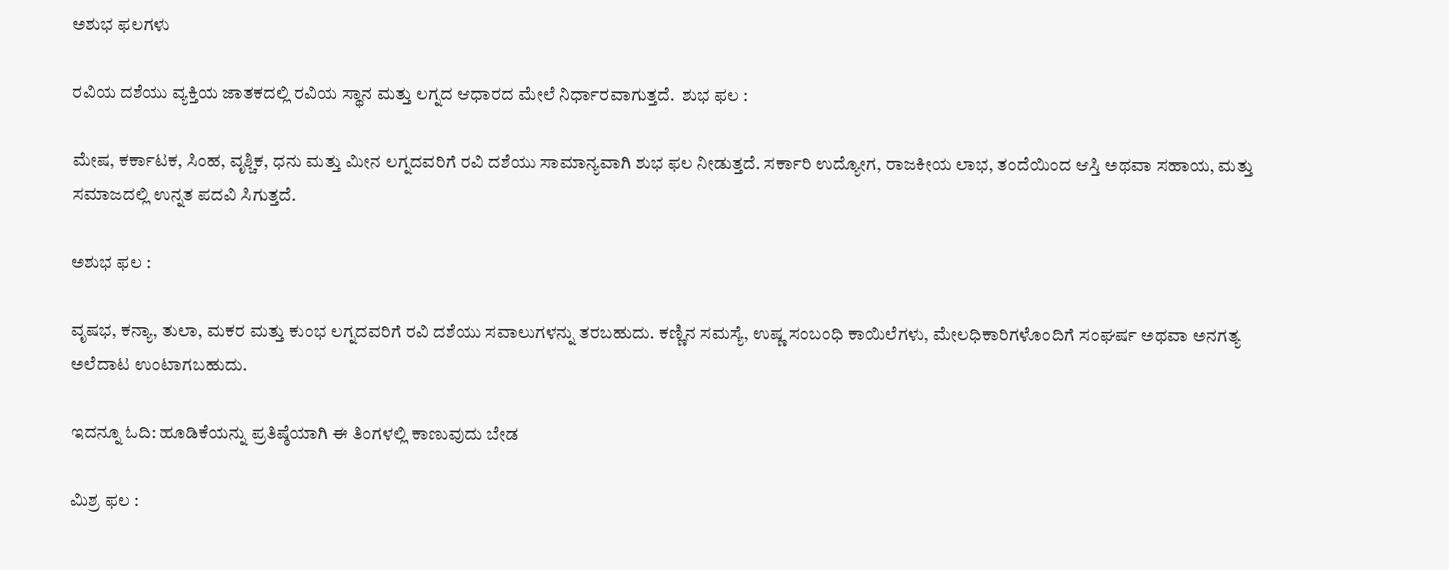ಅಶುಭ ಫಲಗಳು

ರವಿಯ ದಶೆಯು ವ್ಯಕ್ತಿಯ ಜಾತಕದಲ್ಲಿ ರವಿಯ ಸ್ಥಾನ ಮತ್ತು ಲಗ್ನದ ಆಧಾರದ ಮೇಲೆ ನಿರ್ಧಾರವಾಗುತ್ತದೆ.  ಶುಭ ಫಲ :

ಮೇಷ, ಕರ್ಕಾಟಕ, ಸಿಂಹ, ವೃಶ್ಚಿಕ, ಧನು ಮತ್ತು ಮೀನ ಲಗ್ನದವರಿಗೆ ರವಿ ದಶೆಯು ಸಾಮಾನ್ಯವಾಗಿ ಶುಭ ಫಲ ನೀಡುತ್ತದೆ. ಸರ್ಕಾರಿ ಉದ್ಯೋಗ, ರಾಜಕೀಯ ಲಾಭ, ತಂದೆಯಿಂದ ಆಸ್ತಿ ಅಥವಾ ಸಹಾಯ, ಮತ್ತು ಸಮಾಜದಲ್ಲಿ ಉನ್ನತ ಪದವಿ ಸಿಗುತ್ತದೆ.

ಅಶುಭ ಫಲ :

ವೃಷಭ, ಕನ್ಯಾ, ತುಲಾ, ಮಕರ ಮತ್ತು ಕುಂಭ ಲಗ್ನದವರಿಗೆ ರವಿ ದಶೆಯು ಸವಾಲುಗಳನ್ನು ತರಬಹುದು. ಕಣ್ಣಿನ ಸಮಸ್ಯೆ, ಉಷ್ಣ ಸಂಬಂಧಿ ಕಾಯಿಲೆಗಳು, ಮೇಲಧಿಕಾರಿಗಳೊಂದಿಗೆ ಸಂಘರ್ಷ ಅಥವಾ ಅನಗತ್ಯ ಅಲೆದಾಟ ಉಂಟಾಗಬಹುದು.

ಇದನ್ನೂ ಓದಿ: ಹೂಡಿಕೆಯನ್ನು ಪ್ರತಿಷ್ಠೆಯಾಗಿ ಈ ತಿಂಗಳಲ್ಲಿ ಕಾಣುವುದು ಬೇಡ

ಮಿಶ್ರ ಫಲ :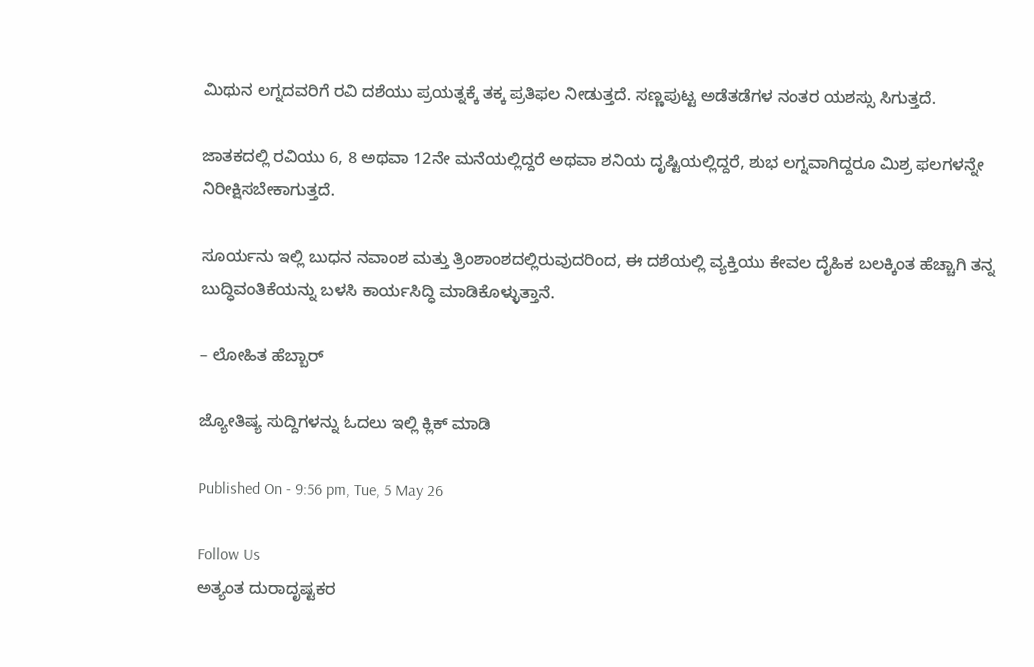ಮಿಥುನ ಲಗ್ನದವರಿಗೆ ರವಿ ದಶೆಯು ಪ್ರಯತ್ನಕ್ಕೆ ತಕ್ಕ ಪ್ರತಿಫಲ ನೀಡುತ್ತದೆ. ಸಣ್ಣಪುಟ್ಟ ಅಡೆತಡೆಗಳ ನಂತರ ಯಶಸ್ಸು ಸಿಗುತ್ತದೆ.

ಜಾತಕದಲ್ಲಿ ರವಿಯು 6, 8 ಅಥವಾ 12ನೇ ಮನೆಯಲ್ಲಿದ್ದರೆ ಅಥವಾ ಶನಿಯ ದೃಷ್ಟಿಯಲ್ಲಿದ್ದರೆ, ಶುಭ ಲಗ್ನವಾಗಿದ್ದರೂ ಮಿಶ್ರ ಫಲಗಳನ್ನೇ ನಿರೀಕ್ಷಿಸಬೇಕಾಗುತ್ತದೆ.

ಸೂರ್ಯನು ಇಲ್ಲಿ ಬುಧನ ನವಾಂಶ ಮತ್ತು ತ್ರಿಂಶಾಂಶದಲ್ಲಿರುವುದರಿಂದ, ಈ ದಶೆಯಲ್ಲಿ ವ್ಯಕ್ತಿಯು ಕೇವಲ ದೈಹಿಕ ಬಲಕ್ಕಿಂತ ಹೆಚ್ಚಾಗಿ ತನ್ನ ಬುದ್ಧಿವಂತಿಕೆಯನ್ನು ಬಳಸಿ ಕಾರ್ಯಸಿದ್ಧಿ ಮಾಡಿಕೊಳ್ಳುತ್ತಾನೆ.

– ಲೋಹಿತ ಹೆಬ್ಬಾರ್

ಜ್ಯೋತಿಷ್ಯ ಸುದ್ದಿಗಳನ್ನು ಓದಲು ಇಲ್ಲಿ ಕ್ಲಿಕ್ ಮಾಡಿ

Published On - 9:56 pm, Tue, 5 May 26

Follow Us
ಅತ್ಯಂತ ದುರಾದೃಷ್ಟಕರ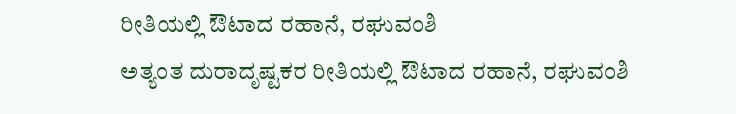ರೀತಿಯಲ್ಲಿ ಔಟಾದ ರಹಾನೆ, ರಘುವಂಶಿ
ಅತ್ಯಂತ ದುರಾದೃಷ್ಟಕರ ರೀತಿಯಲ್ಲಿ ಔಟಾದ ರಹಾನೆ, ರಘುವಂಶಿ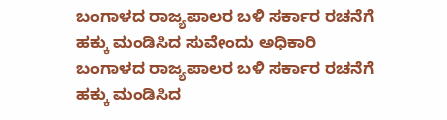ಬಂಗಾಳದ ರಾಜ್ಯಪಾಲರ ಬಳಿ ಸರ್ಕಾರ ರಚನೆಗೆ ಹಕ್ಕು ಮಂಡಿಸಿದ ಸುವೇಂದು ಅಧಿಕಾರಿ
ಬಂಗಾಳದ ರಾಜ್ಯಪಾಲರ ಬಳಿ ಸರ್ಕಾರ ರಚನೆಗೆ ಹಕ್ಕು ಮಂಡಿಸಿದ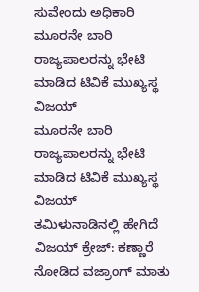ಸುವೇಂದು ಅಧಿಕಾರಿ
ಮೂರನೇ ಬಾರಿ ರಾಜ್ಯಪಾಲರನ್ನು ಭೇಟಿ ಮಾಡಿದ ಟಿವಿಕೆ ಮುಖ್ಯಸ್ಥ ವಿಜಯ್
ಮೂರನೇ ಬಾರಿ ರಾಜ್ಯಪಾಲರನ್ನು ಭೇಟಿ ಮಾಡಿದ ಟಿವಿಕೆ ಮುಖ್ಯಸ್ಥ ವಿಜಯ್
ತಮಿಳುನಾಡಿನಲ್ಲಿ ಹೇಗಿದೆ ವಿಜಯ್ ಕ್ರೇಜ್: ಕಣ್ಣಾರೆ ನೋಡಿದ ವಜ್ರಾಂಗ್ ಮಾತು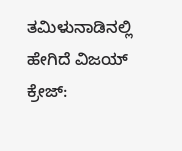ತಮಿಳುನಾಡಿನಲ್ಲಿ ಹೇಗಿದೆ ವಿಜಯ್ ಕ್ರೇಜ್: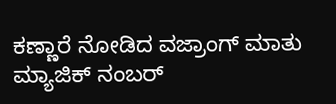ಕಣ್ಣಾರೆ ನೋಡಿದ ವಜ್ರಾಂಗ್ ಮಾತು
ಮ್ಯಾಜಿಕ್ ನಂಬರ್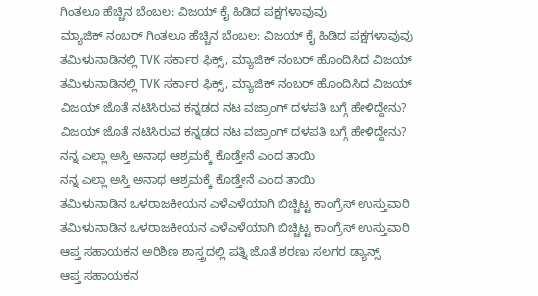ಗಿಂತಲೂ ಹೆಚ್ಚಿನ ಬೆಂಬಲ: ವಿಜಯ್ ಕೈ ಹಿಡಿದ ಪಕ್ಷಗಳಾವುವು
ಮ್ಯಾಜಿಕ್ ನಂಬರ್ ಗಿಂತಲೂ ಹೆಚ್ಚಿನ ಬೆಂಬಲ: ವಿಜಯ್ ಕೈ ಹಿಡಿದ ಪಕ್ಷಗಳಾವುವು
ತಮಿಳುನಾಡಿನಲ್ಲಿ TVK ಸರ್ಕಾರ ಫಿಕ್ಸ್‌, ಮ್ಯಾಜಿಕ್ ನಂಬರ್ ಹೊಂದಿಸಿದ ವಿಜಯ್
ತಮಿಳುನಾಡಿನಲ್ಲಿ TVK ಸರ್ಕಾರ ಫಿಕ್ಸ್‌, ಮ್ಯಾಜಿಕ್ ನಂಬರ್ ಹೊಂದಿಸಿದ ವಿಜಯ್
ವಿಜಯ್ ಜೊತೆ ನಟಿಸಿರುವ ಕನ್ನಡದ ನಟ ವಜ್ರಾಂಗ್ ದಳಪತಿ ಬಗ್ಗೆ ಹೇಳಿದ್ದೇನು?
ವಿಜಯ್ ಜೊತೆ ನಟಿಸಿರುವ ಕನ್ನಡದ ನಟ ವಜ್ರಾಂಗ್ ದಳಪತಿ ಬಗ್ಗೆ ಹೇಳಿದ್ದೇನು?
ನನ್ನ ಎಲ್ಲಾ ಅಸ್ತಿ ಅನಾಥ ಆಶ್ರಮಕ್ಕೆ ಕೊಡ್ತೇನೆ ಎಂದ ತಾಯಿ
ನನ್ನ ಎಲ್ಲಾ ಅಸ್ತಿ ಅನಾಥ ಆಶ್ರಮಕ್ಕೆ ಕೊಡ್ತೇನೆ ಎಂದ ತಾಯಿ
ತಮಿಳುನಾಡಿನ ಒಳರಾಜಕೀಯನ ಎಳೆಎಳೆಯಾಗಿ ಬಿಚ್ಚಿಟ್ಟ ಕಾಂಗ್ರೆಸ್ ಉಸ್ತುವಾರಿ
ತಮಿಳುನಾಡಿನ ಒಳರಾಜಕೀಯನ ಎಳೆಎಳೆಯಾಗಿ ಬಿಚ್ಚಿಟ್ಟ ಕಾಂಗ್ರೆಸ್ ಉಸ್ತುವಾರಿ
ಆಪ್ತ ಸಹಾಯಕನ ಅರಿಶಿಣ ಶಾಸ್ತ್ರದಲ್ಲಿ ಪತ್ನಿ ಜೊತೆ ಶರಣು ಸಲಗರ ಡ್ಯಾನ್ಸ್
ಆಪ್ತ ಸಹಾಯಕನ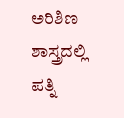ಅರಿಶಿಣ ಶಾಸ್ತ್ರದಲ್ಲಿ ಪತ್ನಿ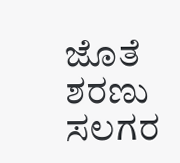ಜೊತೆ ಶರಣು ಸಲಗರ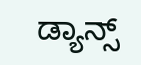ಡ್ಯಾನ್ಸ್